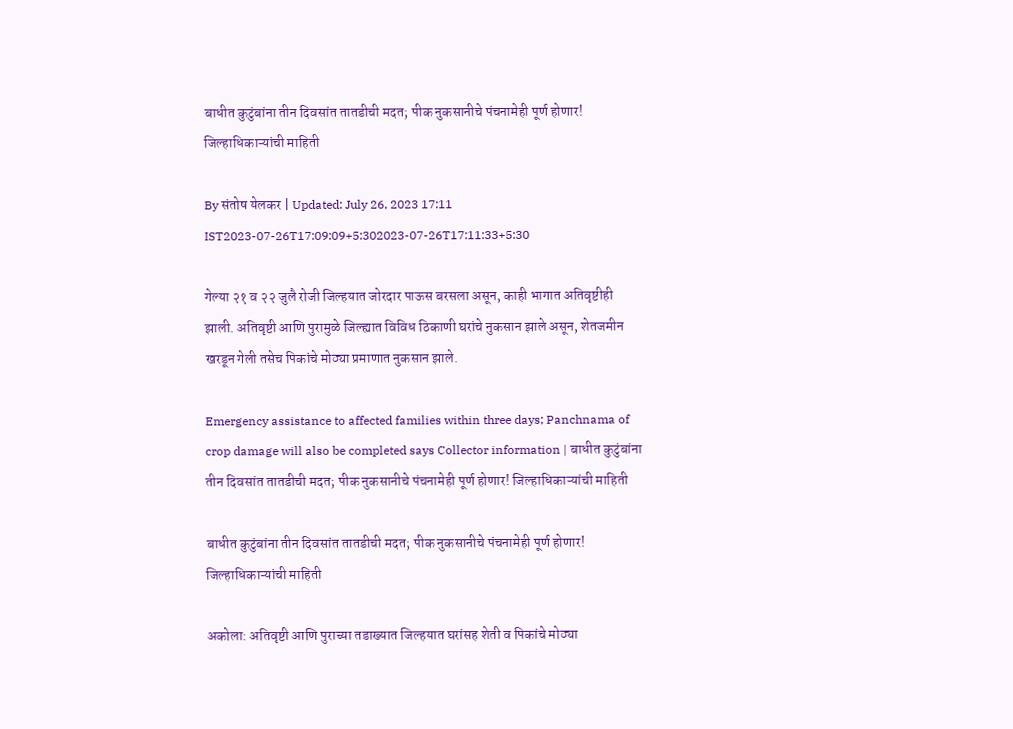बाधीत कुटुंबांना तीन दिवसांत तातडीची मदत; पीक नुकसानीचे पंचनामेही पूर्ण होणार! जिल्हाधिकाऱ्यांची माहिती

By संतोष येलकर | Updated: July 26, 2023 17:11 IST2023-07-26T17:09:09+5:302023-07-26T17:11:33+5:30

गेल्या २१ व २२ जुलै रोजी जिल्हयात जोरदार पाऊस बरसला असून, काही भागात अतिवृष्टीही झाली. अतिवृष्टी आणि पुरामुळे जिल्ह्यात विविध ठिकाणी घरांचे नुकसान झाले असून, शेतजमीन खरडून गेली तसेच पिकांचे मोठ्या प्रमाणात नुकसान झाले.

Emergency assistance to affected families within three days; Panchnama of crop damage will also be completed says Collector information | बाधीत कुटुंबांना तीन दिवसांत तातडीची मदत; पीक नुकसानीचे पंचनामेही पूर्ण होणार! जिल्हाधिकाऱ्यांची माहिती

बाधीत कुटुंबांना तीन दिवसांत तातडीची मदत; पीक नुकसानीचे पंचनामेही पूर्ण होणार! जिल्हाधिकाऱ्यांची माहिती

अकोला: अतिवृष्टी आणि पुराच्या तडाख्यात जिल्हयात घरांसह शेती व पिकांचे मोठ्या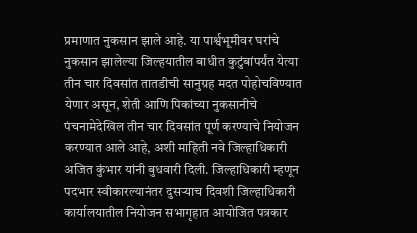प्रमाणात नुकसान झाले आहे. या पार्श्वभूमीवर घरांचे नुकसान झालेल्या जिल्हयातील बाधीत कुटुंबांपर्यंत येत्या तीन चार दिवसांत तातडीची सानुग्रह मदत पोहोचविण्यात येणार असून, शेती आणि पिकांच्या नुकसानीचे पंचनामेदेखिल तीन चार दिवसांत पूर्ण करण्याचे नियोजन करण्यात आले आहे, अशी माहिती नवे जिल्हाधिकारी अजित कुंभार यांनी बुधवारी दिली. जिल्हाधिकारी म्हणून पदभार स्वीकारल्यानंतर दुसऱ्याच दिवशी जिल्हाधिकारी कार्यालयातील नियोजन सभागृहात आयोजित पत्रकार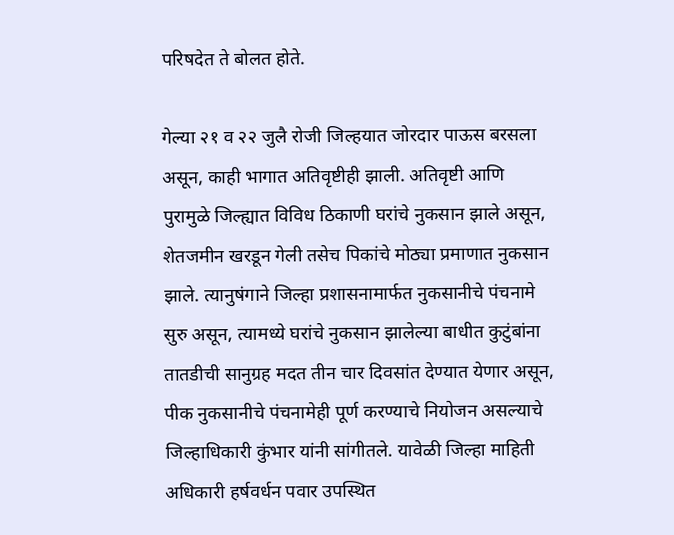परिषदेत ते बोलत होते.

गेल्या २१ व २२ जुलै रोजी जिल्हयात जोरदार पाऊस बरसला असून, काही भागात अतिवृष्टीही झाली. अतिवृष्टी आणि पुरामुळे जिल्ह्यात विविध ठिकाणी घरांचे नुकसान झाले असून, शेतजमीन खरडून गेली तसेच पिकांचे मोठ्या प्रमाणात नुकसान झाले. त्यानुषंगाने जिल्हा प्रशासनामार्फत नुकसानीचे पंचनामे सुरु असून, त्यामध्ये घरांचे नुकसान झालेल्या बाधीत कुटुंबांना तातडीची सानुग्रह मदत तीन चार दिवसांत देण्यात येणार असून, पीक नुकसानीचे पंचनामेही पूर्ण करण्याचे नियोजन असल्याचे जिल्हाधिकारी कुंभार यांनी सांगीतले. यावेळी जिल्हा माहिती अधिकारी हर्षवर्धन पवार उपस्थित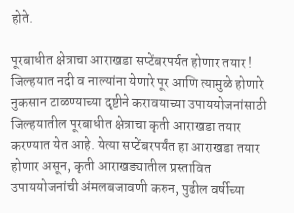होते.

पूरबाधीत क्षेत्राचा आराखडा सप्टेंबरपर्यत होणार तयार !
जिल्हयात नदी व नाल्यांना येणारे पूर आणि त्यामुळे होणारे नुकसान टाळण्याच्या दृष्टीने करावयाच्या उपाययोजनांसाठी जिल्हयातील पूरबाधीत क्षेत्राचा कृती आराखडा तयार करण्यात येत आहे. येत्या सप्टेंबरपर्यंत हा आराखडा तयार होणार असून, कृती आराखड्यातील प्रस्तावित उपाययोजनांची अंमलबजावणी करुन, पुढील वर्षीच्या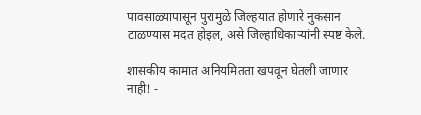पावसाळ्यापासून पुरामुळे जिल्हयात होणारे नुकसान टाळण्यास मदत होइल, असे जिल्हाधिकाऱ्यांनी स्पष्ट केले.

शासकीय कामात अनियमितता खपवून घेतली जाणार नाही! -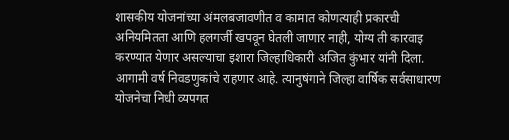शासकीय योजनांच्या अंमलबजावणीत व कामात कोणत्याही प्रकारची अनियमितता आणि हलगर्जी खपवून घेतली जाणार नाही, योग्य ती कारवाइ करण्यात येणार असल्याचा इशारा जिल्हाधिकारी अजित कुंभार यांनी दिला. आगामी वर्ष निवडणुकांचे राहणार आहे. त्यानुषंगाने जिल्हा वार्षिक सर्वसाधारण योजनेचा निधी व्यपगत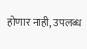होणार नाही, उपलब्ध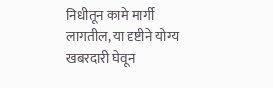निधीतून कामे मार्गी लागतील, या दृष्टीने योग्य खबरदारी घेवून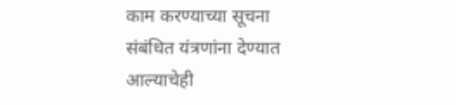काम करण्याच्या सूचना संबंधित यंत्रणांना देण्यात आल्याचेही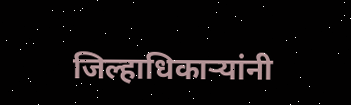जिल्हाधिकाऱ्यांनी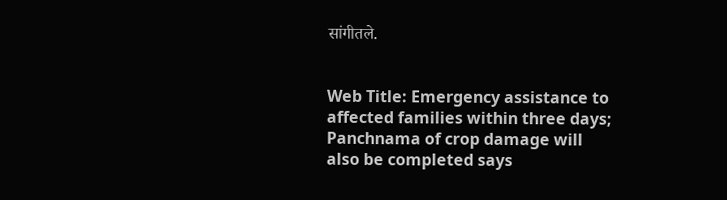सांगीतले.


Web Title: Emergency assistance to affected families within three days; Panchnama of crop damage will also be completed says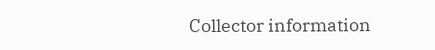Collector information